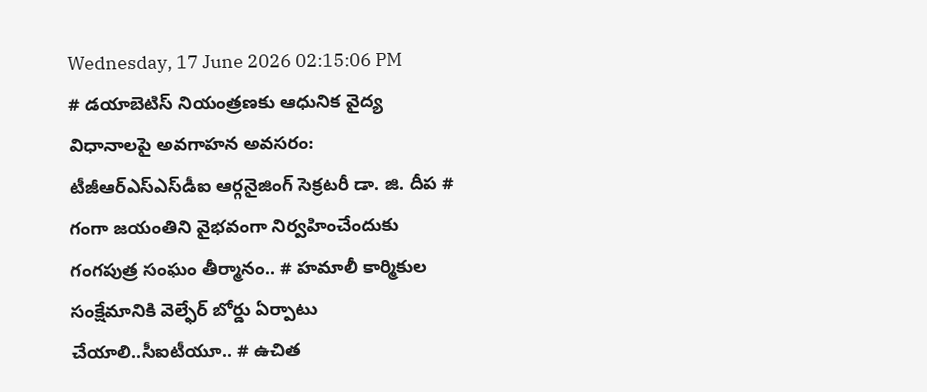Wednesday, 17 June 2026 02:15:06 PM
# డయాబెటిస్ నియంత్రణకు ఆధునిక వైద్య విధానాలపై అవగాహన అవసరం: టీజీఆర్‌ఎస్‌ఎస్‌డీఐ ఆర్గనైజింగ్ సెక్రటరీ డా. జి. దీప # గంగా జయంతిని వైభవంగా నిర్వహించేందుకు గంగపుత్ర సంఘం తీర్మానం.. # హమాలీ కార్మికుల సంక్షేమానికి వెల్ఫేర్ బోర్డు ఏర్పాటు చేయాలి..సీఐటీయూ.. # ఉచిత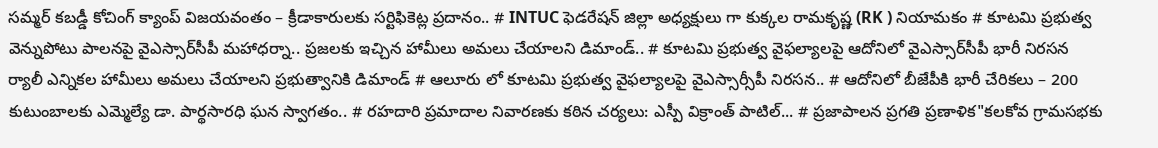సమ్మర్ కబడ్డీ కోచింగ్ క్యాంప్ విజయవంతం – క్రీడాకారులకు సర్టిఫికెట్ల ప్రదానం.. # INTUC ఫెడరేషన్ జిల్లా అధ్యక్షులు గా కుక్కల రామకృష్ణ (RK ) నియామకం # కూటమి ప్రభుత్వ వెన్నుపోటు పాలనపై వైఎస్సార్‌సీపీ మహాధర్నా.. ప్రజలకు ఇచ్చిన హామీలు అమలు చేయాలని డిమాండ్.. # కూటమి ప్రభుత్వ వైఫల్యాలపై ఆదోనిలో వైఎస్సార్‌సీపీ భారీ నిరసన ర్యాలీ ఎన్నికల హామీలు అమలు చేయాలని ప్రభుత్వానికి డిమాండ్ # ఆలూరు లో కూటమి ప్రభుత్వ వైఫల్యాలపై వైఎస్సార్సీపీ నిరసన.. # ఆదోనిలో బీజేపీకి భారీ చేరికలు – 200 కుటుంబాలకు ఎమ్మెల్యే డా. పార్థసారధి ఘన స్వాగతం.. # రహదారి ప్రమాదాల నివారణకు కఠిన చర్యలు: ఎస్పీ విక్రాంత్ పాటిల్... # ప్రజాపాలన ప్రగతి ప్రణాళిక"కలకోవ గ్రామసభకు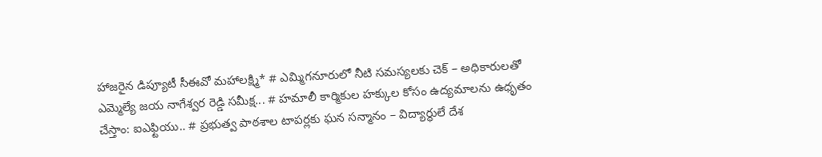హాజరైన డిప్యూటీ సీఈవో మహాలక్ష్మి* # ఎమ్మిగనూరులో నీటి సమస్యలకు చెక్ – అధికారులతో ఎమ్మెల్యే జయ నాగేశ్వర రెడ్డి సమీక్ష... # హమాలీ కార్మికుల హక్కుల కోసం ఉద్యమాలను ఉధృతం చేస్తాం: ఐఎఫ్టియు.. # ప్రభుత్వ పాఠశాల టాపర్లకు ఘన సన్మానం – విద్యార్థులే దేశ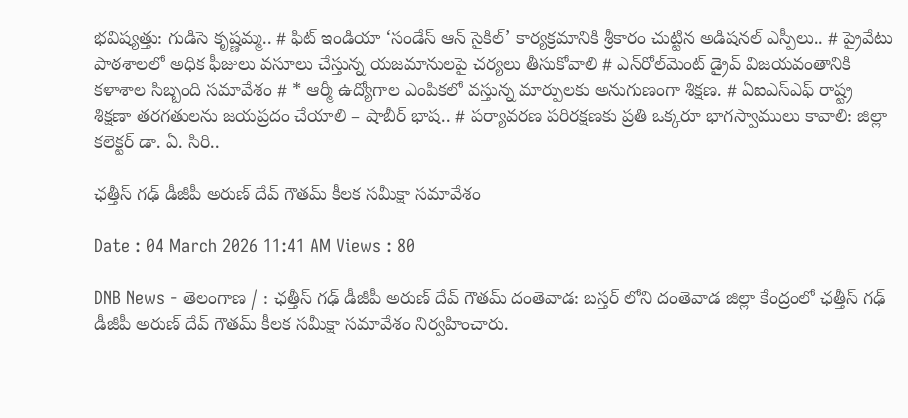భవిష్యత్తు: గుడిసె కృష్ణమ్మ.. # ఫిట్ ఇండియా ‘సండేస్ ఆన్ సైకిల్’ కార్యక్రమానికి శ్రీకారం చుట్టిన అడిషనల్ ఎస్పీలు.. # ప్రైవేటు పాఠశాలలో అధిక ఫీజులు వసూలు చేస్తున్న యజమానులపై చర్యలు తీసుకోవాలి # ఎన్‌రోల్‌మెంట్ డ్రైవ్ విజయవంతానికి కళాశాల సిబ్బంది సమావేశం # * ఆర్మీ ఉద్యోగాల ఎంపికలో వస్తున్న మార్పులకు అనుగుణంగా శిక్షణ. # ఏఐఎస్ఎఫ్ రాష్ట్ర శిక్షణా తరగతులను జయప్రదం చేయాలి – షాబీర్ భాష.. # పర్యావరణ పరిరక్షణకు ప్రతి ఒక్కరూ భాగస్వాములు కావాలి: జిల్లా కలెక్టర్ డా. ఏ. సిరి..

ఛత్తీస్ గఢ్ డీజీపీ అరుణ్ దేవ్ గౌతమ్ కీలక సమీక్షా సమావేశం

Date : 04 March 2026 11:41 AM Views : 80

DNB News - తెలంగాణ / : ఛత్తీస్ గఢ్ డీజీపీ అరుణ్ దేవ్ గౌతమ్ దంతెవాడ: బస్తర్ లోని దంతెవాడ జిల్లా కేంద్రంలో ఛత్తీస్ గఢ్ డీజీపీ అరుణ్ దేవ్ గౌతమ్ కీలక సమీక్షా సమావేశం నిర్వహించారు.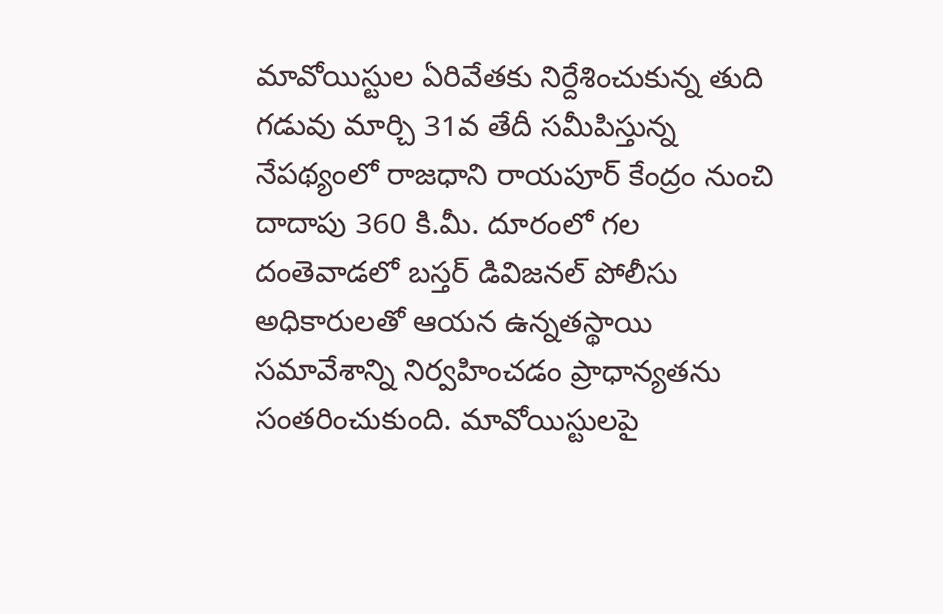మావోయిస్టుల ఏరివేతకు నిర్దేశించుకున్న తుది గడువు మార్చి 31వ తేదీ సమీపిస్తున్న నేపథ్యంలో రాజధాని రాయపూర్ కేంద్రం నుంచి దాదాపు 360 కి.మీ. దూరంలో గల దంతెవాడలో బస్తర్ డివిజనల్ పోలీసు అధికారులతో ఆయన ఉన్నతస్థాయి సమావేశాన్ని నిర్వహించడం ప్రాధాన్యతను సంతరించుకుంది. మావోయిస్టులపై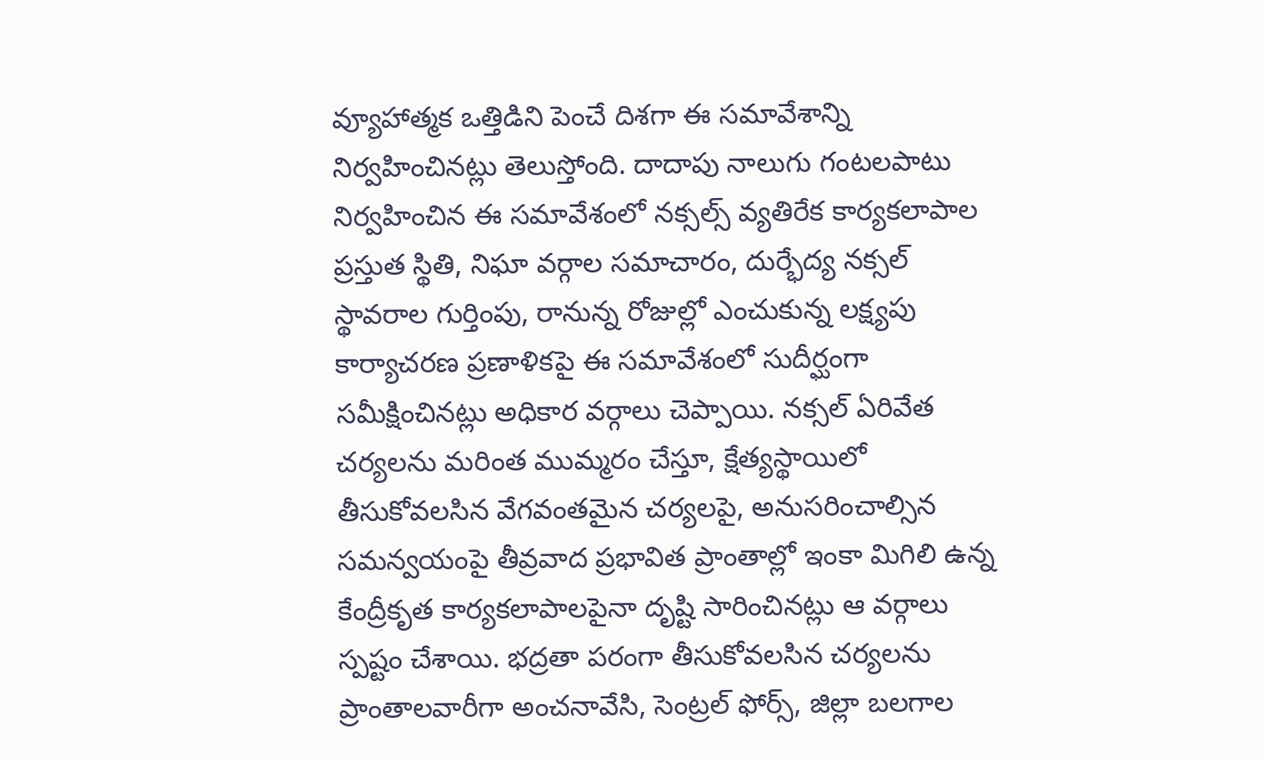వ్యూహాత్మక ఒత్తిడిని పెంచే దిశగా ఈ సమావేశాన్ని నిర్వహించినట్లు తెలుస్తోంది. దాదాపు నాలుగు గంటలపాటు నిర్వహించిన ఈ సమావేశంలో నక్సల్స్ వ్యతిరేక కార్యకలాపాల ప్రస్తుత స్థితి, నిఘా వర్గాల సమాచారం, దుర్భేద్య నక్సల్ స్థావరాల గుర్తింపు, రానున్న రోజుల్లో ఎంచుకున్న లక్ష్యపు కార్యాచరణ ప్రణాళికపై ఈ సమావేశంలో సుదీర్ఘంగా సమీక్షించినట్లు అధికార వర్గాలు చెప్పాయి. నక్సల్ ఏరివేత చర్యలను మరింత ముమ్మరం చేస్తూ, క్షేత్యస్థాయిలో తీసుకోవలసిన వేగవంతమైన చర్యలపై, అనుసరించాల్సిన సమన్వయంపై తీవ్రవాద ప్రభావిత ప్రాంతాల్లో ఇంకా మిగిలి ఉన్న కేంద్రీకృత కార్యకలాపాలపైనా దృష్టి సారించినట్లు ఆ వర్గాలు స్పష్టం చేశాయి. భద్రతా పరంగా తీసుకోవలసిన చర్యలను ప్రాంతాలవారీగా అంచనావేసి, సెంట్రల్ ఫోర్స్, జిల్లా బలగాల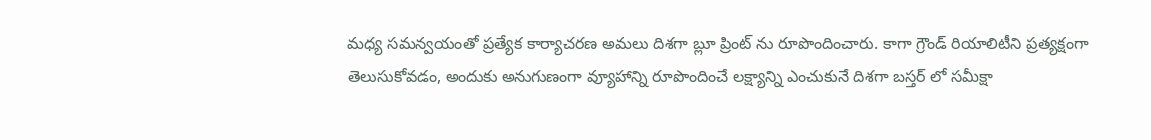మధ్య సమన్వయంతో ప్రత్యేక కార్యాచరణ అమలు దిశగా బ్లూ ప్రింట్ ను రూపొందించారు. కాగా గ్రౌండ్ రియాలిటీని ప్రత్యక్షంగా తెలుసుకోవడం, అందుకు అనుగుణంగా వ్యూహాన్ని రూపొందించే లక్ష్యాన్ని ఎంచుకునే దిశగా బస్తర్ లో సమీక్షా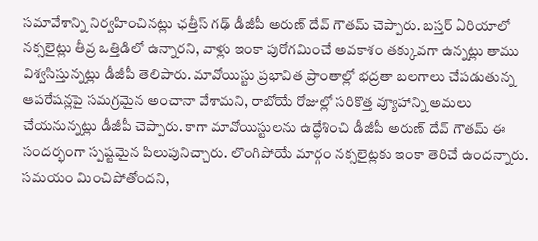సమావేశాన్ని నిర్వహించినట్లు ఛత్తీస్ గఢ్ డీజీపీ అరుణ్ దేవ్ గౌతమ్ చెప్పారు. బస్తర్ ఏరియాలో నక్సలైట్లు తీవ్ర ఒత్తిడిలో ఉన్నారని, వాళ్లు ఇంకా పురోగమించే అవకాశం తక్కువగా ఉన్నట్లు తాము విశ్వసిస్తున్నట్లు డీజీపీ తెలిపారు. మావోయిస్టు ప్రభావిత ప్రాంతాల్లో భద్రతా బలగాలు చేపడుతున్న ఆపరేషన్లపై సమగ్రమైన అంచానా వేశామని, రాబోయే రోజుల్లో సరికొత్త వ్యూహాన్ని అమలు చేయనున్నట్లు డీజీపీ చెప్పారు. కాగా మావోయిస్టులను ఉద్ధేశించి డీజీపీ అరుణ్ దేవ్ గౌతమ్ ఈ సందర్భంగా స్పష్టమైన పిలుపునిచ్చారు. లొంగిపోయే మార్గం నక్సలైట్లకు ఇంకా తెరిచే ఉందన్నారు. సమయం మించిపోతోందని,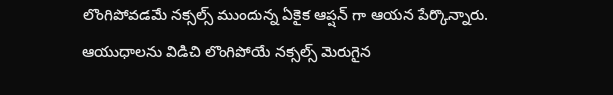లొంగిపోవడమే నక్సల్స్ ముందున్న ఏకైక ఆప్షన్ గా ఆయన పేర్కొన్నారు. ఆయుధాలను విడిచి లొంగిపోయే నక్సల్స్ మెరుగైన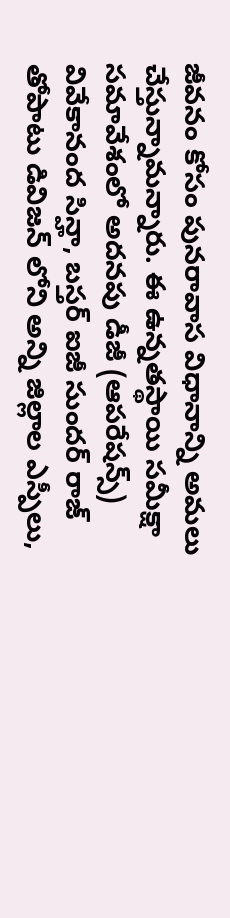జీవనం కోసం పునరావాస విధానాన్ని అమలు చేస్తున్నామన్నారు. ఈ ఉన్నతస్థాయి సమీక్షా సమావేశంలో అదనపు డీజీ (ఆపరేషన్స్) వివేకానంద సిన్హా, బస్తర్ ఐజీ సుందర్ రాజ్ తోపాటు డివిజన్ లోని అన్ని జిల్లాల ఎస్పీలు,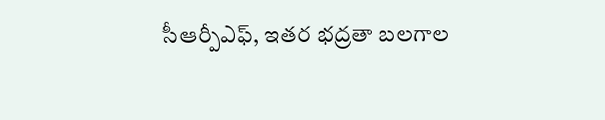సీఆర్పీఎఫ్, ఇతర భద్రతా బలగాల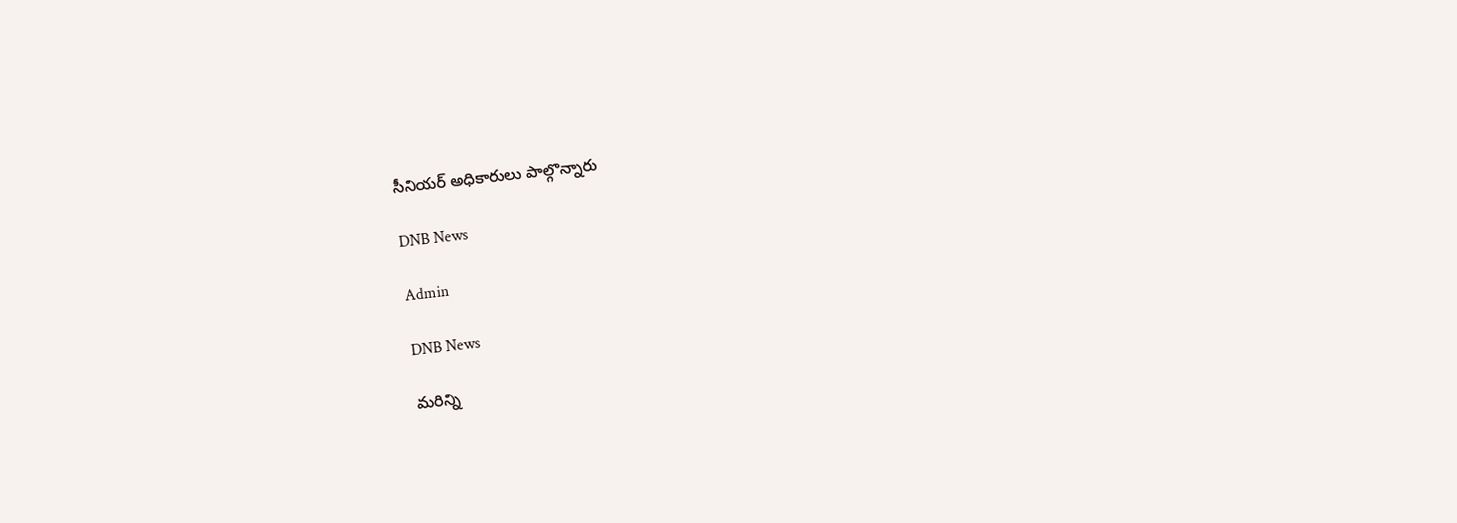సీనియర్ అధికారులు పాల్గొన్నారు

DNB News

Admin

DNB News

మరిన్ని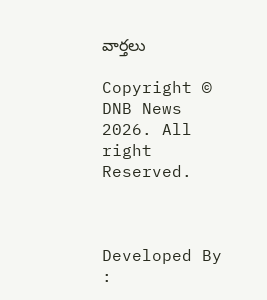వార్తలు

Copyright © DNB News 2026. All right Reserved.



Developed By :